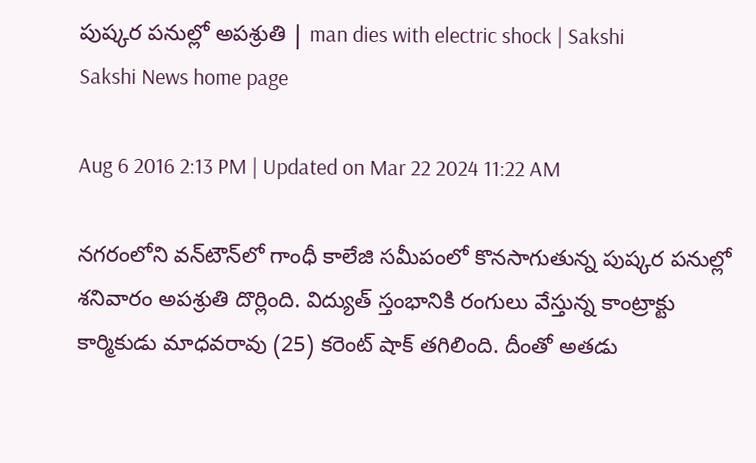పుష్కర పనుల్లో అపశ్రుతి | man dies with electric shock | Sakshi
Sakshi News home page

Aug 6 2016 2:13 PM | Updated on Mar 22 2024 11:22 AM

నగరంలోని వన్‌టౌన్‌లో గాంధీ కాలేజి సమీపంలో కొనసాగుతున్న పుష్కర పనుల్లో శనివారం అపశ్రుతి దొర్లింది. విద్యుత్ స్తంభానికి రంగులు వేస్తున్న కాంట్రాక్టు కార్మికుడు మాధవరావు (25) కరెంట్ షాక్‌ తగిలింది. దీంతో అతడు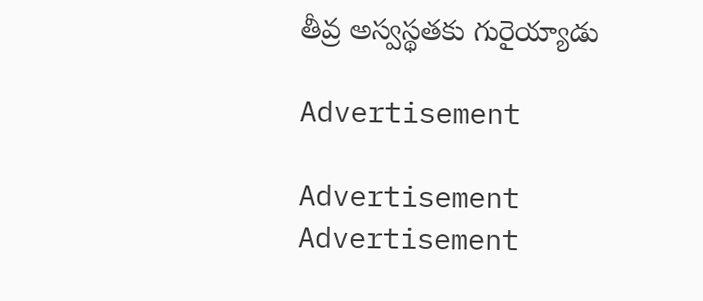తీవ్ర అస్వస్థతకు గురైయ్యాడు

Advertisement

Advertisement
Advertisement